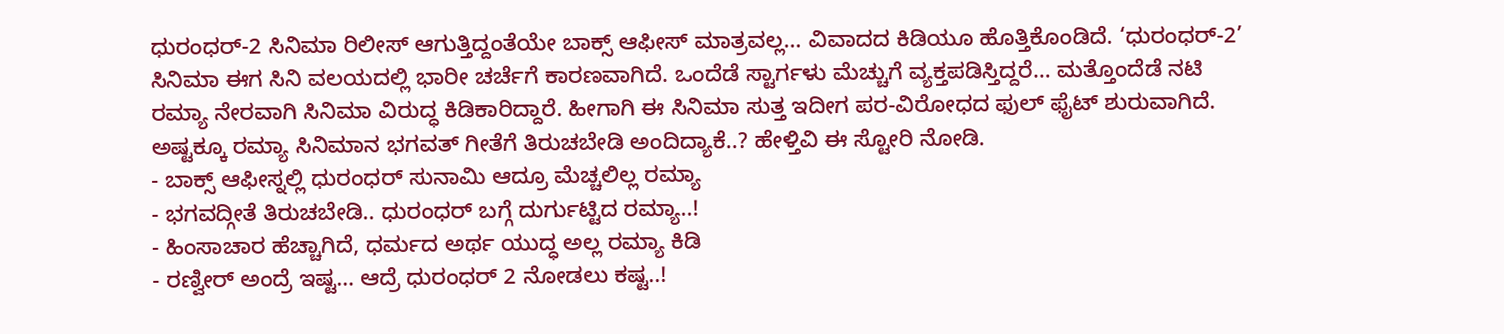ಧುರಂಧರ್-2 ಸಿನಿಮಾ ರಿಲೀಸ್ ಆಗುತ್ತಿದ್ದಂತೆಯೇ ಬಾಕ್ಸ್ ಆಫೀಸ್ ಮಾತ್ರವಲ್ಲ… ವಿವಾದದ ಕಿಡಿಯೂ ಹೊತ್ತಿಕೊಂಡಿದೆ. ‘ಧುರಂಧರ್-2’ ಸಿನಿಮಾ ಈಗ ಸಿನಿ ವಲಯದಲ್ಲಿ ಭಾರೀ ಚರ್ಚೆಗೆ ಕಾರಣವಾಗಿದೆ. ಒಂದೆಡೆ ಸ್ಟಾರ್ಗಳು ಮೆಚ್ಚುಗೆ ವ್ಯಕ್ತಪಡಿಸ್ತಿದ್ದರೆ… ಮತ್ತೊಂದೆಡೆ ನಟಿ ರಮ್ಯಾ ನೇರವಾಗಿ ಸಿನಿಮಾ ವಿರುದ್ಧ ಕಿಡಿಕಾರಿದ್ದಾರೆ. ಹೀಗಾಗಿ ಈ ಸಿನಿಮಾ ಸುತ್ತ ಇದೀಗ ಪರ-ವಿರೋಧದ ಫುಲ್ ಫೈಟ್ ಶುರುವಾಗಿದೆ. ಅಷ್ಟಕ್ಕೂ ರಮ್ಯಾ ಸಿನಿಮಾನ ಭಗವತ್ ಗೀತೆಗೆ ತಿರುಚಬೇಡಿ ಅಂದಿದ್ಯಾಕೆ..? ಹೇಳ್ತಿವಿ ಈ ಸ್ಟೋರಿ ನೋಡಿ.
- ಬಾಕ್ಸ್ ಆಫೀಸ್ನಲ್ಲಿ ಧುರಂಧರ್ ಸುನಾಮಿ ಆದ್ರೂ ಮೆಚ್ಚಲಿಲ್ಲ ರಮ್ಯಾ
- ಭಗವದ್ಗೀತೆ ತಿರುಚಬೇಡಿ.. ಧುರಂಧರ್ ಬಗ್ಗೆ ದುರ್ಗುಟ್ಟಿದ ರಮ್ಯಾ..!
- ಹಿಂಸಾಚಾರ ಹೆಚ್ಚಾಗಿದೆ, ಧರ್ಮದ ಅರ್ಥ ಯುದ್ಧ ಅಲ್ಲ ರಮ್ಯಾ ಕಿಡಿ
- ರಣ್ವೀರ್ ಅಂದ್ರೆ ಇಷ್ಟ… ಆದ್ರೆ ಧುರಂಧರ್ 2 ನೋಡಲು ಕಷ್ಟ..!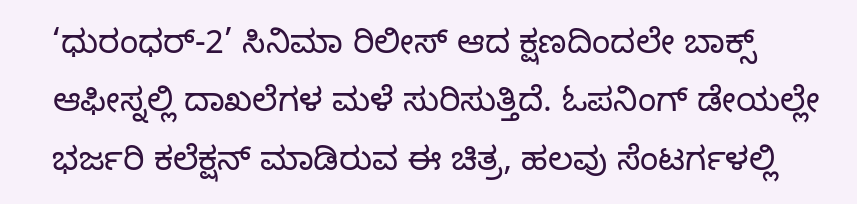‘ಧುರಂಧರ್-2’ ಸಿನಿಮಾ ರಿಲೀಸ್ ಆದ ಕ್ಷಣದಿಂದಲೇ ಬಾಕ್ಸ್ ಆಫೀಸ್ನಲ್ಲಿ ದಾಖಲೆಗಳ ಮಳೆ ಸುರಿಸುತ್ತಿದೆ. ಓಪನಿಂಗ್ ಡೇಯಲ್ಲೇ ಭರ್ಜರಿ ಕಲೆಕ್ಷನ್ ಮಾಡಿರುವ ಈ ಚಿತ್ರ, ಹಲವು ಸೆಂಟರ್ಗಳಲ್ಲಿ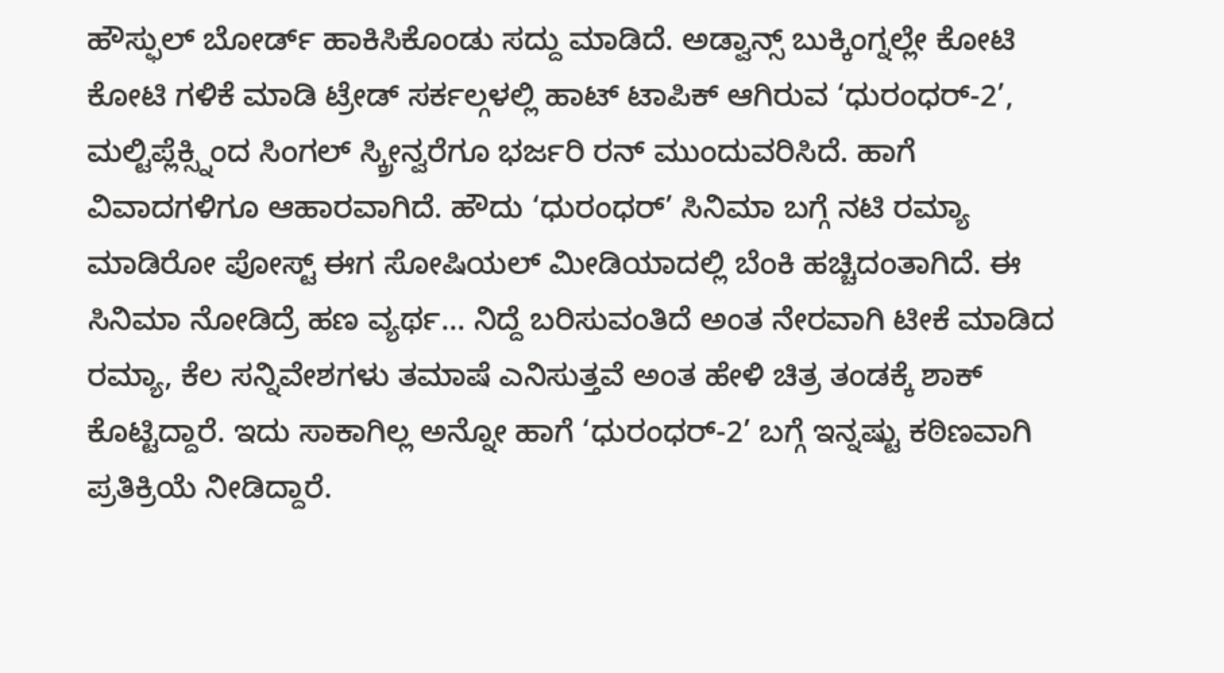ಹೌಸ್ಫುಲ್ ಬೋರ್ಡ್ ಹಾಕಿಸಿಕೊಂಡು ಸದ್ದು ಮಾಡಿದೆ. ಅಡ್ವಾನ್ಸ್ ಬುಕ್ಕಿಂಗ್ನಲ್ಲೇ ಕೋಟಿ ಕೋಟಿ ಗಳಿಕೆ ಮಾಡಿ ಟ್ರೇಡ್ ಸರ್ಕಲ್ಗಳಲ್ಲಿ ಹಾಟ್ ಟಾಪಿಕ್ ಆಗಿರುವ ‘ಧುರಂಧರ್-2’, ಮಲ್ಟಿಪ್ಲೆಕ್ಸ್ನಿಂದ ಸಿಂಗಲ್ ಸ್ಕ್ರೀನ್ವರೆಗೂ ಭರ್ಜರಿ ರನ್ ಮುಂದುವರಿಸಿದೆ. ಹಾಗೆ ವಿವಾದಗಳಿಗೂ ಆಹಾರವಾಗಿದೆ. ಹೌದು ‘ಧುರಂಧರ್’ ಸಿನಿಮಾ ಬಗ್ಗೆ ನಟಿ ರಮ್ಯಾ ಮಾಡಿರೋ ಪೋಸ್ಟ್ ಈಗ ಸೋಷಿಯಲ್ ಮೀಡಿಯಾದಲ್ಲಿ ಬೆಂಕಿ ಹಚ್ಚಿದಂತಾಗಿದೆ. ಈ ಸಿನಿಮಾ ನೋಡಿದ್ರೆ ಹಣ ವ್ಯರ್ಥ… ನಿದ್ದೆ ಬರಿಸುವಂತಿದೆ ಅಂತ ನೇರವಾಗಿ ಟೀಕೆ ಮಾಡಿದ ರಮ್ಯಾ, ಕೆಲ ಸನ್ನಿವೇಶಗಳು ತಮಾಷೆ ಎನಿಸುತ್ತವೆ ಅಂತ ಹೇಳಿ ಚಿತ್ರ ತಂಡಕ್ಕೆ ಶಾಕ್ ಕೊಟ್ಟಿದ್ದಾರೆ. ಇದು ಸಾಕಾಗಿಲ್ಲ ಅನ್ನೋ ಹಾಗೆ ‘ಧುರಂಧರ್-2’ ಬಗ್ಗೆ ಇನ್ನಷ್ಟು ಕಠಿಣವಾಗಿ ಪ್ರತಿಕ್ರಿಯೆ ನೀಡಿದ್ದಾರೆ.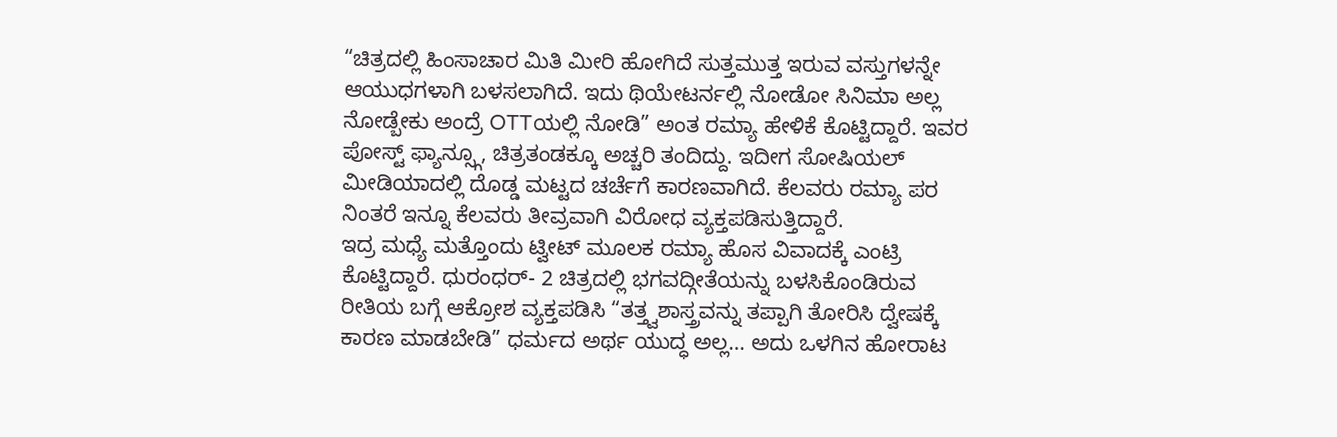“ಚಿತ್ರದಲ್ಲಿ ಹಿಂಸಾಚಾರ ಮಿತಿ ಮೀರಿ ಹೋಗಿದೆ ಸುತ್ತಮುತ್ತ ಇರುವ ವಸ್ತುಗಳನ್ನೇ ಆಯುಧಗಳಾಗಿ ಬಳಸಲಾಗಿದೆ. ಇದು ಥಿಯೇಟರ್ನಲ್ಲಿ ನೋಡೋ ಸಿನಿಮಾ ಅಲ್ಲ ನೋಡ್ಬೇಕು ಅಂದ್ರೆ OTTಯಲ್ಲಿ ನೋಡಿ” ಅಂತ ರಮ್ಯಾ ಹೇಳಿಕೆ ಕೊಟ್ಟಿದ್ದಾರೆ. ಇವರ ಪೋಸ್ಟ್ ಫ್ಯಾನ್ಸ್ಗೂ, ಚಿತ್ರತಂಡಕ್ಕೂ ಅಚ್ಚರಿ ತಂದಿದ್ದು. ಇದೀಗ ಸೋಷಿಯಲ್ ಮೀಡಿಯಾದಲ್ಲಿ ದೊಡ್ಡ ಮಟ್ಟದ ಚರ್ಚೆಗೆ ಕಾರಣವಾಗಿದೆ. ಕೆಲವರು ರಮ್ಯಾ ಪರ ನಿಂತರೆ ಇನ್ನೂ ಕೆಲವರು ತೀವ್ರವಾಗಿ ವಿರೋಧ ವ್ಯಕ್ತಪಡಿಸುತ್ತಿದ್ದಾರೆ.
ಇದ್ರ ಮಧ್ಯೆ ಮತ್ತೊಂದು ಟ್ವೀಟ್ ಮೂಲಕ ರಮ್ಯಾ ಹೊಸ ವಿವಾದಕ್ಕೆ ಎಂಟ್ರಿ ಕೊಟ್ಟಿದ್ದಾರೆ. ಧುರಂಧರ್- 2 ಚಿತ್ರದಲ್ಲಿ ಭಗವದ್ಗೀತೆಯನ್ನು ಬಳಸಿಕೊಂಡಿರುವ ರೀತಿಯ ಬಗ್ಗೆ ಆಕ್ರೋಶ ವ್ಯಕ್ತಪಡಿಸಿ “ತತ್ತ್ವಶಾಸ್ತ್ರವನ್ನು ತಪ್ಪಾಗಿ ತೋರಿಸಿ ದ್ವೇಷಕ್ಕೆ ಕಾರಣ ಮಾಡಬೇಡಿ” ಧರ್ಮದ ಅರ್ಥ ಯುದ್ಧ ಅಲ್ಲ… ಅದು ಒಳಗಿನ ಹೋರಾಟ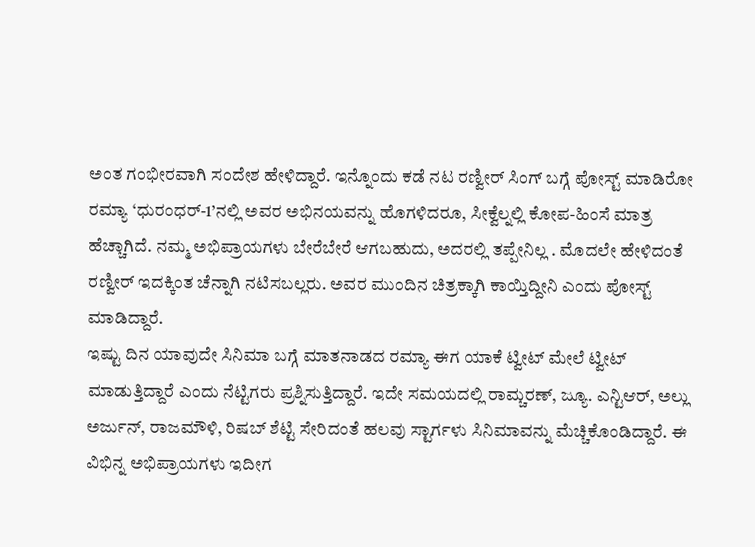ಅಂತ ಗಂಭೀರವಾಗಿ ಸಂದೇಶ ಹೇಳಿದ್ದಾರೆ. ಇನ್ನೊಂದು ಕಡೆ ನಟ ರಣ್ವೀರ್ ಸಿಂಗ್ ಬಗ್ಗೆ ಪೋಸ್ಟ್ ಮಾಡಿರೋ ರಮ್ಯಾ ‘ಧುರಂಧರ್-1’ನಲ್ಲಿ ಅವರ ಅಭಿನಯವನ್ನು ಹೊಗಳಿದರೂ, ಸೀಕ್ವೆಲ್ನಲ್ಲಿ ಕೋಪ-ಹಿಂಸೆ ಮಾತ್ರ ಹೆಚ್ಚಾಗಿದೆ. ನಮ್ಮ ಅಭಿಪ್ರಾಯಗಳು ಬೇರೆಬೇರೆ ಆಗಬಹುದು, ಅದರಲ್ಲಿ ತಪ್ಪೇನಿಲ್ಲ . ಮೊದಲೇ ಹೇಳಿದಂತೆ ರಣ್ವೀರ್ ಇದಕ್ಕಿಂತ ಚೆನ್ನಾಗಿ ನಟಿಸಬಲ್ಲರು. ಅವರ ಮುಂದಿನ ಚಿತ್ರಕ್ಕಾಗಿ ಕಾಯ್ತಿದ್ದೀನಿ ಎಂದು ಪೋಸ್ಟ್ ಮಾಡಿದ್ದಾರೆ.
ಇಷ್ಟು ದಿನ ಯಾವುದೇ ಸಿನಿಮಾ ಬಗ್ಗೆ ಮಾತನಾಡದ ರಮ್ಯಾ ಈಗ ಯಾಕೆ ಟ್ವೀಟ್ ಮೇಲೆ ಟ್ವೀಟ್ ಮಾಡುತ್ತಿದ್ದಾರೆ ಎಂದು ನೆಟ್ಟಿಗರು ಪ್ರಶ್ನಿಸುತ್ತಿದ್ದಾರೆ. ಇದೇ ಸಮಯದಲ್ಲಿ ರಾಮ್ಚರಣ್, ಜ್ಯೂ. ಎನ್ಟಿಆರ್, ಅಲ್ಲು ಅರ್ಜುನ್, ರಾಜಮೌಳಿ, ರಿಷಬ್ ಶೆಟ್ಟಿ ಸೇರಿದಂತೆ ಹಲವು ಸ್ಟಾರ್ಗಳು ಸಿನಿಮಾವನ್ನು ಮೆಚ್ಚಿಕೊಂಡಿದ್ದಾರೆ. ಈ ವಿಭಿನ್ನ ಅಭಿಪ್ರಾಯಗಳು ಇದೀಗ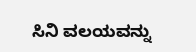ಸಿನಿ ವಲಯವನ್ನು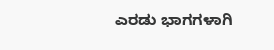ಎರಡು ಭಾಗಗಳಾಗಿ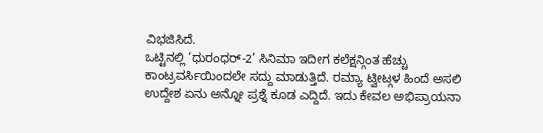ವಿಭಜಿಸಿದೆ.
ಒಟ್ಟಿನಲ್ಲಿ ‘ಧುರಂಧರ್-2’ ಸಿನಿಮಾ ಇದೀಗ ಕಲೆಕ್ಷನ್ಗಿಂತ ಹೆಚ್ಚು ಕಾಂಟ್ರವರ್ಸಿಯಿಂದಲೇ ಸದ್ದು ಮಾಡುತ್ತಿದೆ. ರಮ್ಯಾ ಟ್ವೀಟ್ಗಳ ಹಿಂದೆ ಅಸಲಿ ಉದ್ದೇಶ ಏನು ಅನ್ನೋ ಪ್ರಶ್ನೆ ಕೂಡ ಎದ್ದಿದೆ. ಇದು ಕೇವಲ ಅಭಿಪ್ರಾಯನಾ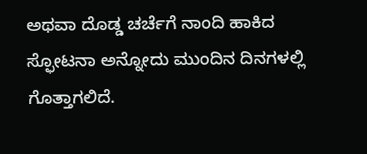ಅಥವಾ ದೊಡ್ಡ ಚರ್ಚೆಗೆ ನಾಂದಿ ಹಾಕಿದ ಸ್ಫೋಟನಾ ಅನ್ನೋದು ಮುಂದಿನ ದಿನಗಳಲ್ಲಿ ಗೊತ್ತಾಗಲಿದೆ.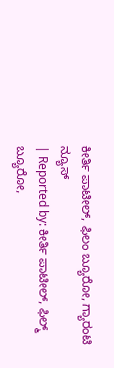ಕೀರ್ತಿ ಪಾಟೀಲ್, ಫಿಲಂ ಬ್ಯೂರೋ, ಗ್ಯಾರಂಟಿ ನ್ಯೂಸ್
| Reported by: ಕೀರ್ತಿ ಪಾಟೀಲ್, ಫಿಲ್ಮ್ ಬ್ಯೂರೋ,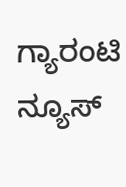ಗ್ಯಾರಂಟಿ ನ್ಯೂಸ್